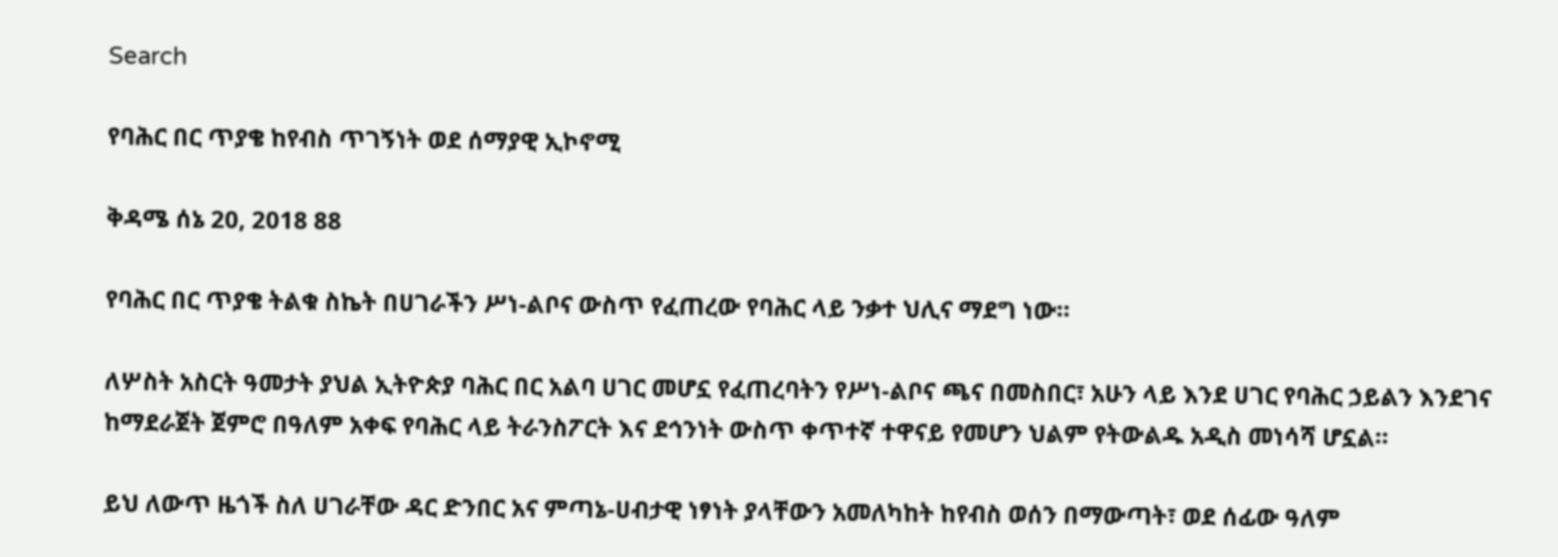Search

የባሕር በር ጥያቄ ከየብስ ጥገኝነት ወደ ሰማያዊ ኢኮኖሚ

ቅዳሜ ሰኔ 20, 2018 88

የባሕር በር ጥያቄ ትልቁ ስኬት በሀገራችን ሥነ-ልቦና ውስጥ የፈጠረው የባሕር ላይ ንቃተ ህሊና ማደግ ነው።

ለሦስት አስርት ዓመታት ያህል ኢትዮጵያ ባሕር በር አልባ ሀገር መሆኗ የፈጠረባትን የሥነ-ልቦና ጫና በመስበር፣ አሁን ላይ እንደ ሀገር የባሕር ኃይልን እንደገና ከማደራጀት ጀምሮ በዓለም አቀፍ የባሕር ላይ ትራንስፖርት እና ደኅንነት ውስጥ ቀጥተኛ ተዋናይ የመሆን ህልም የትውልዱ አዲስ መነሳሻ ሆኗል።

ይህ ለውጥ ዜጎች ስለ ሀገራቸው ዳር ድንበር አና ምጣኔ-ሀብታዊ ነፃነት ያላቸውን አመለካከት ከየብስ ወሰን በማውጣት፣ ወደ ሰፊው ዓለም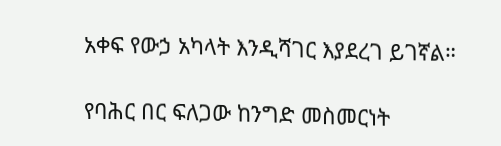አቀፍ የውኃ አካላት እንዲሻገር እያደረገ ይገኛል።

የባሕር በር ፍለጋው ከንግድ መስመርነት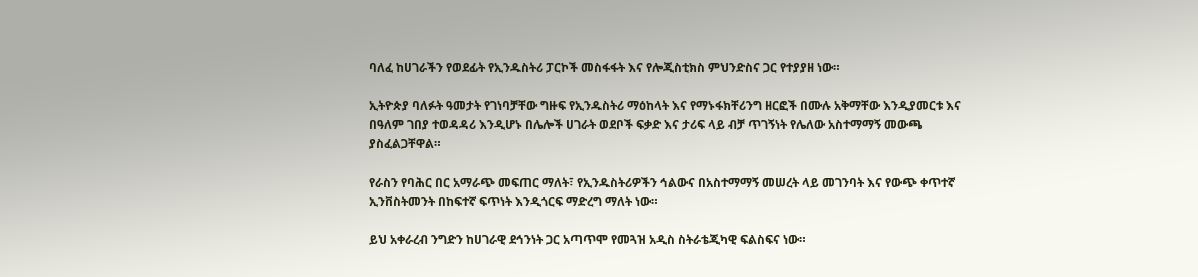ባለፈ ከሀገራችን የወደፊት የኢንዱስትሪ ፓርኮች መስፋፋት እና የሎጂስቲክስ ምህንድስና ጋር የተያያዘ ነው።

ኢትዮጵያ ባለፉት ዓመታት የገነባቻቸው ግዙፍ የኢንዱስትሪ ማዕከላት እና የማኑፋክቸሪንግ ዘርፎች በሙሉ አቅማቸው እንዲያመርቱ እና በዓለም ገበያ ተወዳዳሪ እንዲሆኑ በሌሎች ሀገራት ወደቦች ፍቃድ እና ታሪፍ ላይ ብቻ ጥገኝነት የሌለው አስተማማኝ መውጫ ያስፈልጋቸዋል።

የራስን የባሕር በር አማራጭ መፍጠር ማለት፣ የኢንዱስትሪዎችን ኅልውና በአስተማማኝ መሠረት ላይ መገንባት እና የውጭ ቀጥተኛ ኢንቨስትመንት በከፍተኛ ፍጥነት እንዲጎርፍ ማድረግ ማለት ነው።

ይህ አቀራረብ ንግድን ከሀገራዊ ደኅንነት ጋር አጣጥሞ የመጓዝ አዲስ ስትራቴጂካዊ ፍልስፍና ነው።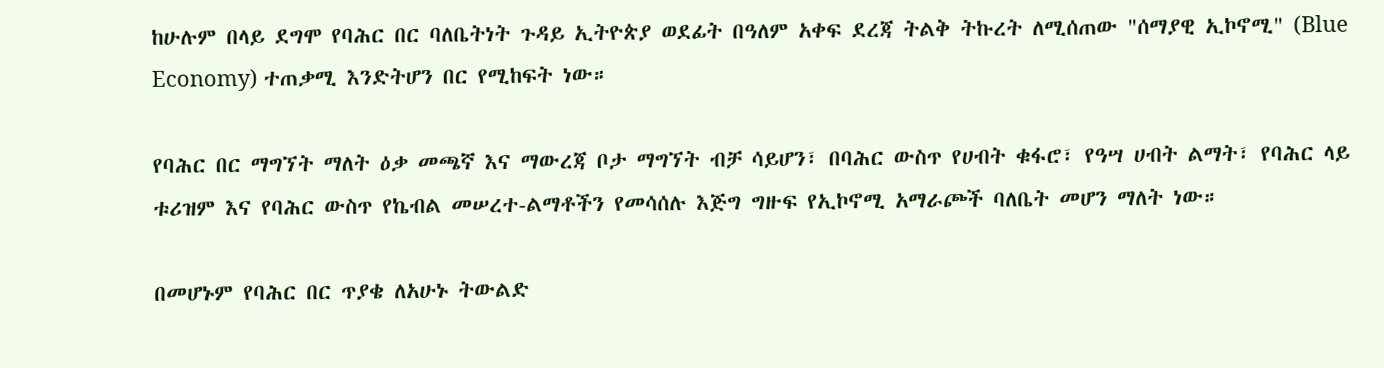ከሁሉም በላይ ደግሞ የባሕር በር ባለቤትነት ጉዳይ ኢትዮጵያ ወደፊት በዓለም አቀፍ ደረጃ ትልቅ ትኩረት ለሚሰጠው "ሰማያዊ ኢኮኖሚ" (Blue Economy) ተጠቃሚ እንድትሆን በር የሚከፍት ነው።

የባሕር በር ማግኘት ማለት ዕቃ መጫኛ እና ማውረጃ ቦታ ማግኘት ብቻ ሳይሆን፣ በባሕር ውስጥ የሀብት ቁፋሮ፣ የዓሣ ሀብት ልማት፣ የባሕር ላይ ቱሪዝም እና የባሕር ውስጥ የኬብል መሠረተ-ልማቶችን የመሳሰሉ እጅግ ግዙፍ የኢኮኖሚ አማራጮች ባለቤት መሆን ማለት ነው።

በመሆኑም የባሕር በር ጥያቄ ለአሁኑ ትውልድ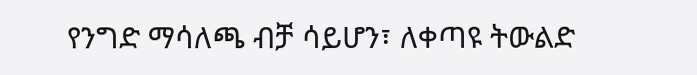የንግድ ማሳለጫ ብቻ ሳይሆን፣ ለቀጣዩ ትውልድ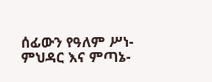ሰፊውን የዓለም ሥነ-ምህዳር እና ምጣኔ-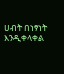ሀብት በነፃነት እንዲቀላቀል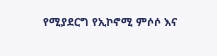የሚያደርግ የኢኮኖሚ ምሶሶ እና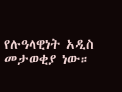የሉዓላዊነት አዲስ መታወቂያ ነው።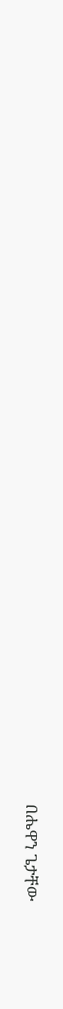በሔዋን ጌታቸው